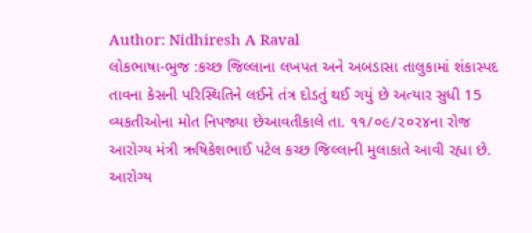Author: Nidhiresh A Raval
લોકભાષા-ભુજ :કચ્છ જિલ્લાના લખપત અને અબડાસા તાલુકામાં શંકાસ્પદ તાવના કેસની પરિસ્થિતિને લઈને તંત્ર દોડતું થઈ ગયું છે અત્યાર સુધી 15 વ્યકતીઓના મોત નિપજ્યા છેઆવતીકાલે તા. ૧૧/૦૯/૨૦૨૪ના રોજ આરોગ્ય મંત્રી ઋષિકેશભાઈ પટેલ કચ્છ જિલ્લાની મુલાકાતે આવી રહ્યા છે. આરોગ્ય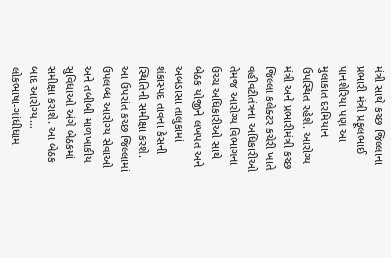મંત્રી સાથે કચ્છ જિલ્લાના પ્રભારી મંત્રી પ્રફૂલભાઈ પાનશેરિયા પણ આ મુલાકાત દરમિયાન ઉપસ્થિત રહેશે. આરોગ્ય મંત્રી અને પ્રભારીમંત્રી કચ્છ જિલ્લા કલેક્ટર કચેરી ખાતે વહીવટીતંત્રના અધિકારીઓ તેમજ આરોગ્ય વિભાગના ઉચ્ચ અધિકારીઓ સાથે બેઠક યોજીને લખપત અને અબડાસા તાલુકામાં શંકાસ્પદ તાવના કેસની સ્થિતિની સમીક્ષા કરશે. આ ઉપરાંત કચ્છ જિલ્લામાં ઉપલબ્ધ આરોગ્ય સેવાઓ અને તબીબી માળખાકીય સુવિધાઓ અંગે બેઠકમાં સમીક્ષા કરાશે. આ બેઠક બાદ આરોગ્ય…
લોકભાષા-ગાંધીધામ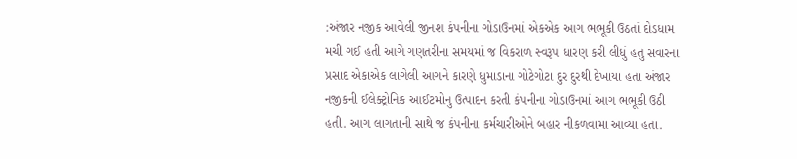:અંજાર નજીક આવેલી જીનશ કંપનીના ગોડાઉનમાં એકએક આગ ભભૂકી ઉઠતાં દોડધામ મચી ગઈ હતી આગે ગણતરીના સમયમાં જ વિકરાળ સ્વરૂપ ધારણ કરી લીધું હતુ સવારના પ્રસાદ એકાએક લાગેલી આગને કારણે ધુમાડાના ગોટેગોટા દુર દુરથી દેખાયા હતા અંજાર નજીકની ઈલેક્ટ્રોનિક આઈટમોનુ ઉત્પાદન કરતી કંપનીના ગોડાઉનમાં આગ ભભૂકી ઉઠી હતી. આગ લાગતાની સાથે જ કંપનીના કર્મચારીઓને બહાર નીકળવામા આવ્યા હતા.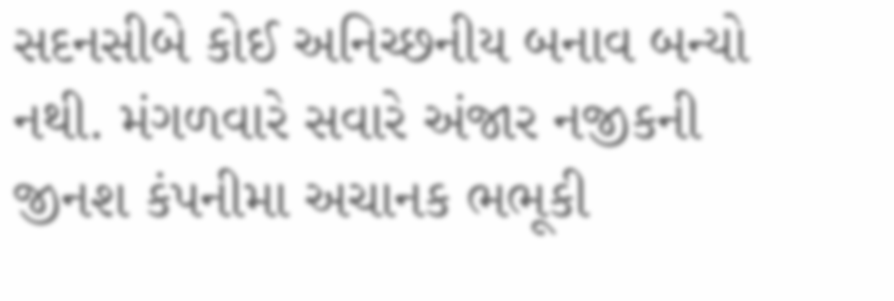સદનસીબે કોઈ અનિચ્છનીય બનાવ બન્યો નથી. મંગળવારે સવારે અંજાર નજીકની જીનશ કંપનીમા અચાનક ભભૂકી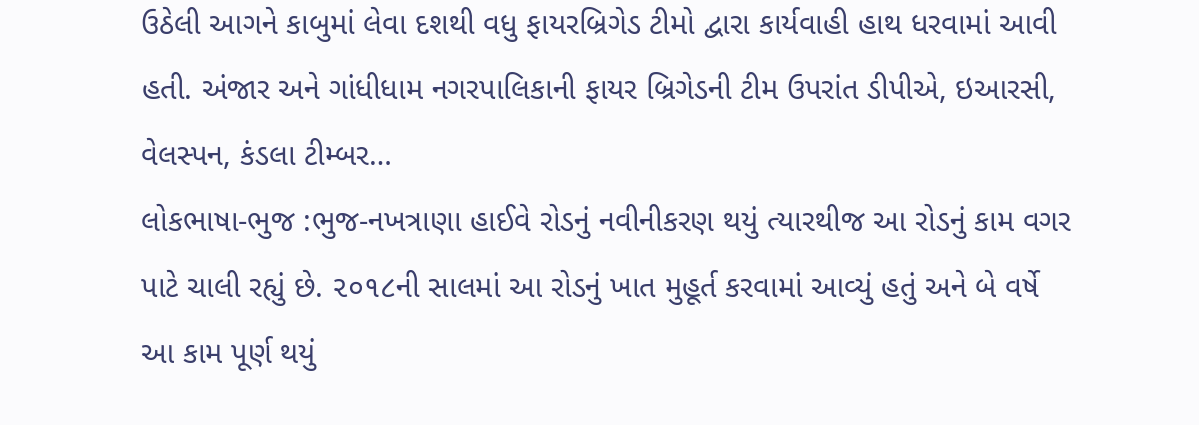ઉઠેલી આગને કાબુમાં લેવા દશથી વધુ ફાયરબ્રિગેડ ટીમો દ્વારા કાર્યવાહી હાથ ધરવામાં આવી હતી. અંજાર અને ગાંધીધામ નગરપાલિકાની ફાયર બ્રિગેડની ટીમ ઉપરાંત ડીપીએ, ઇઆરસી, વેલસ્પન, કંડલા ટીમ્બર…
લોકભાષા-ભુજ :ભુજ-નખત્રાણા હાઈવે રોડનું નવીનીકરણ થયું ત્યારથીજ આ રોડનું કામ વગર પાટે ચાલી રહ્યું છે. ૨૦૧૮ની સાલમાં આ રોડનું ખાત મુહૂર્ત કરવામાં આવ્યું હતું અને બે વર્ષે આ કામ પૂર્ણ થયું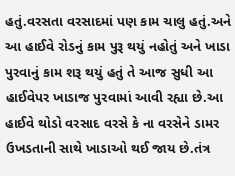હતું.વરસતા વરસાદમાં પણ કામ ચાલુ હતું.અને આ હાઈવે રોડનું કામ પુરૂ થયું નહોતું અને ખાડા પુરવાનું કામ શરૂ થયું હતું તે આજ સુધી આ હાઈવેપર ખાડાજ પુરવામાં આવી રહ્યા છે.આ હાઈવે થોડો વરસાદ વરસે કે ના વરસેને ડામર ઉખડતાની સાથે ખાડાઓ થઈ જાય છે.તંત્ર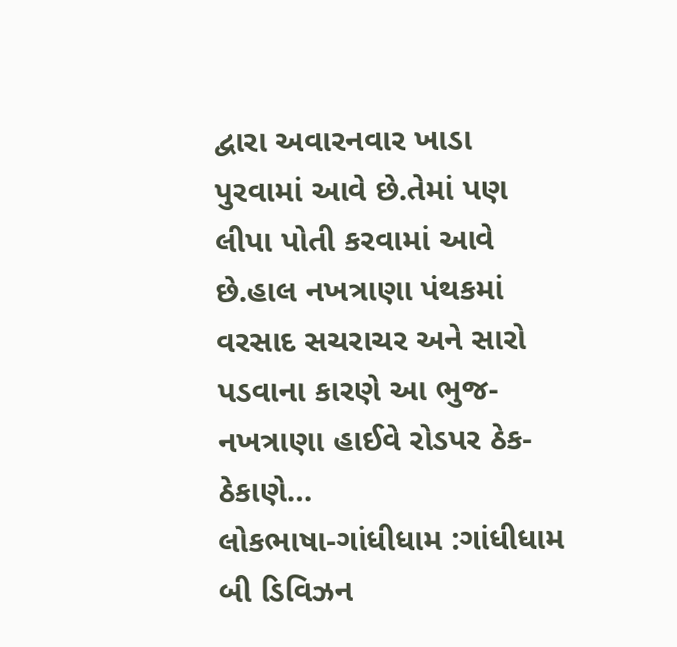દ્વારા અવારનવાર ખાડા પુરવામાં આવે છે.તેમાં પણ લીપા પોતી કરવામાં આવે છે.હાલ નખત્રાણા પંથકમાં વરસાદ સચરાચર અને સારો પડવાના કારણે આ ભુજ-નખત્રાણા હાઈવે રોડપર ઠેક-ઠેકાણે…
લોકભાષા-ગાંધીધામ :ગાંધીધામ બી ડિવિઝન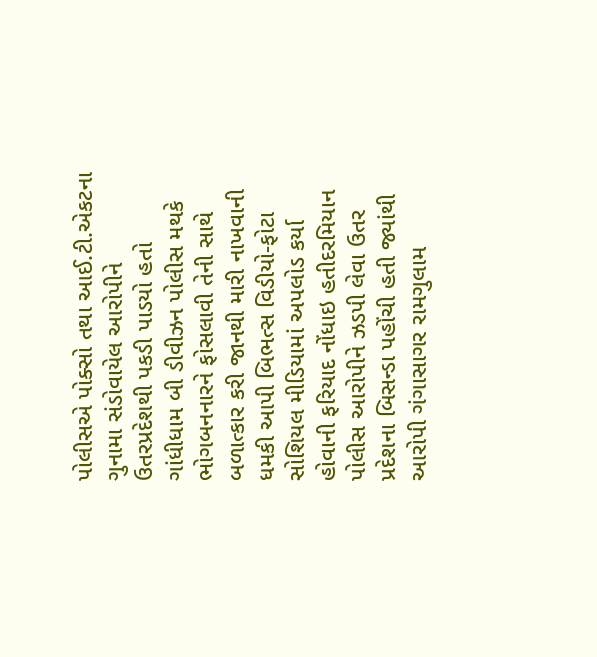પોલીસએ પોક્સો તથા આઈ.ટી.એકટના ગુનામા સંડોવાયેલ આરોપીને ઉતરપ્રદેશથી પકડી પાડયો હતો ગાંધીધામ બી ડીવીઝન પોલીસ મથકે ભોગબનનારને ફોસલાવી તેની સાથે બળાત્કાર કરી જાનથી મારી નાખવાની ધમકી આપી બિભત્સ વિડીયો-ફોટા સોશિયલ મીડિયામાં અપલોડ કર્યા હોવાની ફરિયાદ નોંધાઇ હતીદરમિયાન પોલીસ આરોપીને ઝડપી લેવા ઉતર પ્રદેશના બિસન્ડા પહોંચી હતી જ્યાંથી આરોપી ગંગાસાગર રામગુલામ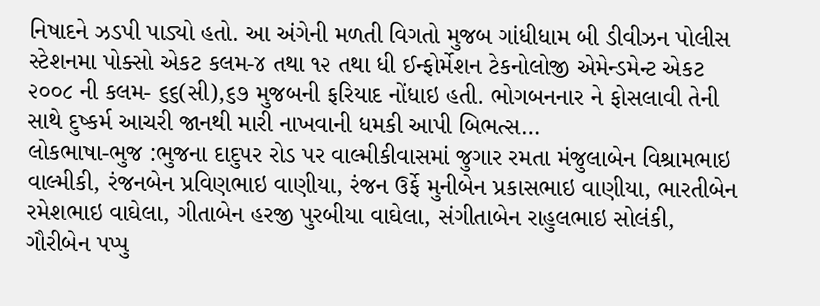નિષાદને ઝડપી પાડ્યો હતો. આ અંગેની મળતી વિગતો મુજબ ગાંધીધામ બી ડીવીઝન પોલીસ સ્ટેશનમા પોક્સો એકટ કલમ-૪ તથા ૧૨ તથા ધી ઈન્ફોર્મેશન ટેકનોલોજી એમેન્ડમેન્ટ એકટ ૨૦૦૮ ની કલમ- ૬૬(સી),૬૭ મુજબની ફરિયાદ નોંધાઇ હતી. ભોગબનનાર ને ફોસલાવી તેની સાથે દુષ્કર્મ આચરી જાનથી મારી નાખવાની ધમકી આપી બિભત્સ…
લોકભાષા-ભુજ :ભુજના દાદુપર રોડ પર વાલ્મીકીવાસમાં જુગાર રમતા મંજુલાબેન વિશ્રામભાઇ વાલ્મીકી, રંજનબેન પ્રવિણભાઇ વાણીયા, રંજન ઉર્ફે મુનીબેન પ્રકાસભાઇ વાણીયા, ભારતીબેન રમેશભાઇ વાઘેલા, ગીતાબેન હરજી પુરબીયા વાઘેલા, સંગીતાબેન રાહુલભાઇ સોલંકી, ગૌરીબેન પપ્પુ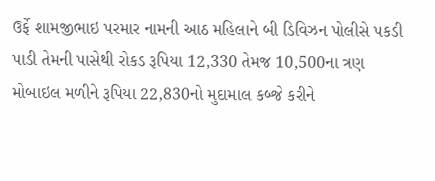ઉર્ફે શામજીભાઇ પરમાર નામની આઠ મહિલાને બી ડિવિઝન પોલીસે પકડી પાડી તેમની પાસેથી રોકડ રૂપિયા 12,330 તેમજ 10,500ના ત્રણ મોબાઇલ મળીને રૂપિયા 22,830નો મુદામાલ કબ્જે કરીને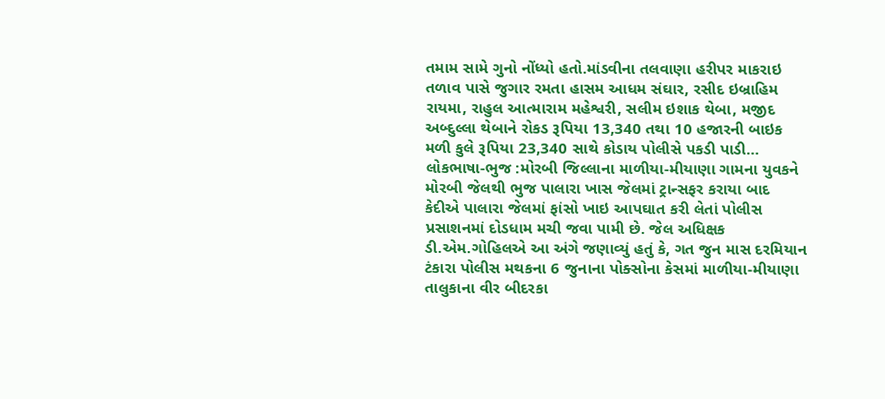તમામ સામે ગુનો નોંધ્યો હતો.માંડવીના તલવાણા હરીપર માકરાઇ તળાવ પાસે જુગાર રમતા હાસમ આધમ સંઘાર, રસીદ ઇબ્રાહિમ રાયમા, રાહુલ આત્મારામ મહેશ્વરી, સલીમ ઇશાક થેબા, મજીદ અબ્દુલ્લા થેબાને રોકડ રૂપિયા 13,340 તથા 10 હજારની બાઇક મળી કુલે રૂપિયા 23,340 સાથે કોડાય પોલીસે પકડી પાડી…
લોકભાષા-ભુજ :મોરબી જિલ્લાના માળીયા-મીયાણા ગામના યુવકને મોરબી જેલથી ભુજ પાલારા ખાસ જેલમાં ટ્રાન્સફર કરાયા બાદ કેદીએ પાલારા જેલમાં ફાંસો ખાઇ આપઘાત કરી લેતાં પોલીસ પ્રસાશનમાં દોડધામ મચી જવા પામી છે. જેલ અધિક્ષક ડી.એમ.ગોહિલએ આ અંગે જણાવ્યું હતું કે, ગત જુન માસ દરમિયાન ટંકારા પોલીસ મથકના 6 જુનાના પોક્સોના કેસમાં માળીયા-મીયાણા તાલુકાના વીર બીદરકા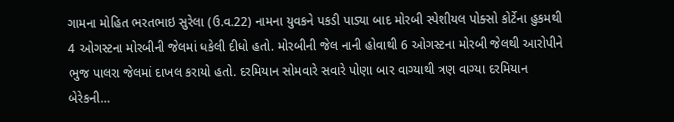ગામના મોહિત ભરતભાઇ સુરેલા (ઉ.વ.22) નામના યુવકને પકડી પાડ્યા બાદ મોરબી સ્પેશીયલ પોક્સો કોર્ટેના હુકમથી 4 ઓગસ્ટના મોરબીની જેલમાં ધકેલી દીધો હતો. મોરબીની જેલ નાની હોવાથી 6 ઓગસ્ટના મોરબી જેલથી આરોપીને ભુજ પાલરા જેલમાં દાખલ કરાયો હતો. દરમિયાન સોમવારે સવારે પોણા બાર વાગ્યાથી ત્રણ વાગ્યા દરમિયાન બેરેકની…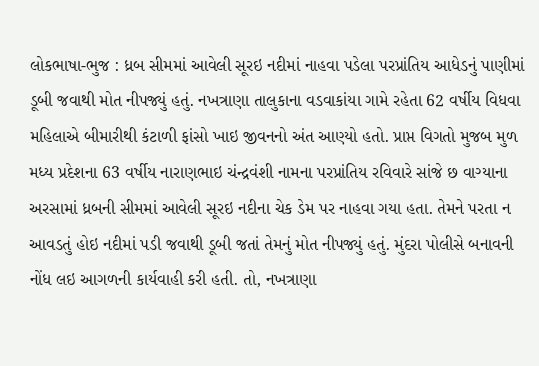લોકભાષા-ભુજ : ધ્રબ સીમમાં આવેલી સૂરઇ નદીમાં નાહવા પડેલા પરપ્રાંતિય આધેડનું પાણીમાં ડૂબી જવાથી મોત નીપજ્યું હતું. નખત્રાણા તાલુકાના વડવાકાંયા ગામે રહેતા 62 વર્ષીય વિધવા મહિલાએ બીમારીથી કંટાળી ફાંસો ખાઇ જીવનનો અંત આણ્યો હતો. પ્રાપ્ત વિગતો મુજબ મુળ મધ્ય પ્રદેશના 63 વર્ષીય નારાણભાઇ ચંન્દ્રવંશી નામના પરપ્રાંતિય રવિવારે સાંજે છ વાગ્યાના અરસામાં ધ્રબની સીમમાં આવેલી સૂરઇ નદીના ચેક ડેમ પર નાહવા ગયા હતા. તેમને પરતા ન આવડતું હોઇ નદીમાં પડી જવાથી ડૂબી જતાં તેમનું મોત નીપજ્યું હતું. મુંદરા પોલીસે બનાવની નોંધ લઇ આગળની કાર્યવાહી કરી હતી. તો, નખત્રાણા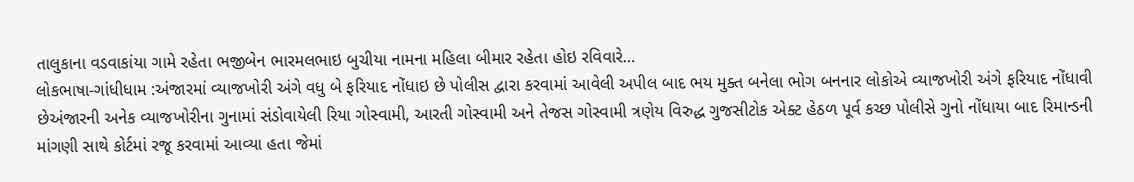તાલુકાના વડવાકાંયા ગામે રહેતા ભજીબેન ભારમલભાઇ બુચીયા નામના મહિલા બીમાર રહેતા હોઇ રવિવારે…
લોકભાષા-ગાંધીધામ :અંજારમાં વ્યાજખોરી અંગે વધુ બે ફરિયાદ નોંધાઇ છે પોલીસ દ્વારા કરવામાં આવેલી અપીલ બાદ ભય મુક્ત બનેલા ભોગ બનનાર લોકોએ વ્યાજખોરી અંગે ફરિયાદ નોંધાવી છેઅંજારની અનેક વ્યાજખોરીના ગુનામાં સંડોવાયેલી રિયા ગોસ્વામી, આરતી ગોસ્વામી અને તેજસ ગોસ્વામી ત્રણેય વિરુદ્ધ ગુજસીટોક એક્ટ હેઠળ પૂર્વ કચ્છ પોલીસે ગુનો નોંધાયા બાદ રિમાન્ડની માંગણી સાથે કોર્ટમાં રજૂ કરવામાં આવ્યા હતા જેમાં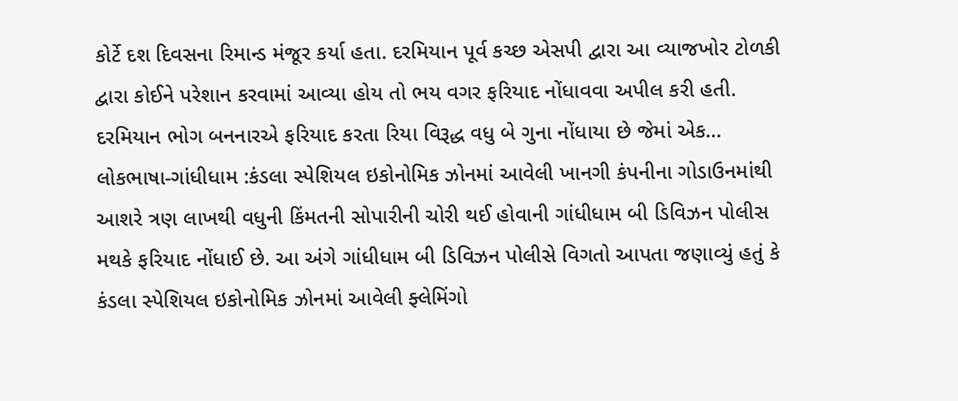કોર્ટે દશ દિવસના રિમાન્ડ મંજૂર કર્યા હતા. દરમિયાન પૂર્વ કચ્છ એસપી દ્વારા આ વ્યાજખોર ટોળકી દ્વારા કોઈને પરેશાન કરવામાં આવ્યા હોય તો ભય વગર ફરિયાદ નોંધાવવા અપીલ કરી હતી. દરમિયાન ભોગ બનનારએ ફરિયાદ કરતા રિયા વિરૂદ્ધ વધુ બે ગુના નોંધાયા છે જેમાં એક…
લોકભાષા-ગાંધીધામ :કંડલા સ્પેશિયલ ઇકોનોમિક ઝોનમાં આવેલી ખાનગી કંપનીના ગોડાઉનમાંથી આશરે ત્રણ લાખથી વધુની કિંમતની સોપારીની ચોરી થઈ હોવાની ગાંધીધામ બી ડિવિઝન પોલીસ મથકે ફરિયાદ નોંધાઈ છે. આ અંગે ગાંધીધામ બી ડિવિઝન પોલીસે વિગતો આપતા જણાવ્યું હતું કે કંડલા સ્પેશિયલ ઇકોનોમિક ઝોનમાં આવેલી ફ્લેમિંગો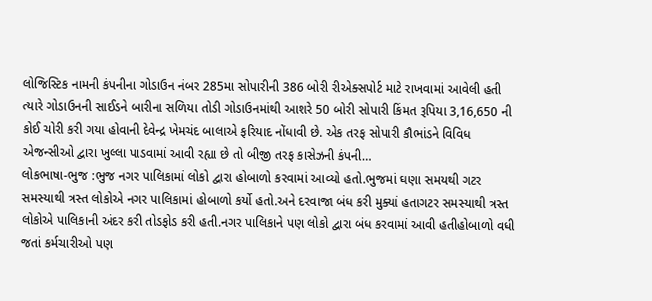લોજિસ્ટિક નામની કંપનીના ગોડાઉન નંબર 285મા સોપારીની 386 બોરી રીએક્સપોર્ટ માટે રાખવામાં આવેલી હતી ત્યારે ગોડાઉનની સાઈડને બારીના સળિયા તોડી ગોડાઉનમાંથી આશરે 50 બોરી સોપારી કિંમત રૂપિયા 3,16,650 ની કોઈ ચોરી કરી ગયા હોવાની દેવેન્દ્ર ખેમચંદ બાલાએ ફરિયાદ નોંધાવી છે. એક તરફ સોપારી કૌભાંડને વિવિધ એજન્સીઓ દ્વારા ખુલ્લા પાડવામાં આવી રહ્યા છે તો બીજી તરફ કાસેઝની કંપની…
લોકભાષા-ભુજ :ભુજ નગર પાલિકામાં લોકો દ્વારા હોબાળો કરવામાં આવ્યો હતો.ભુજમાં ઘણા સમયથી ગટર સમસ્યાથી ત્રસ્ત લોકોએ નગર પાલિકામાં હોબાળો કર્યો હતો.અને દરવાજા બંધ કરી મુક્યાં હતાગટર સમસ્યાથી ત્રસ્ત લોકોએ પાલિકાની અંદર કરી તોડફોડ કરી હતી.નગર પાલિકાને પણ લોકો દ્વારા બંધ કરવામાં આવી હતીહોબાળો વધી જતાં કર્મચારીઓ પણ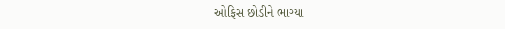ઓફિસ છોડીને ભાગ્યા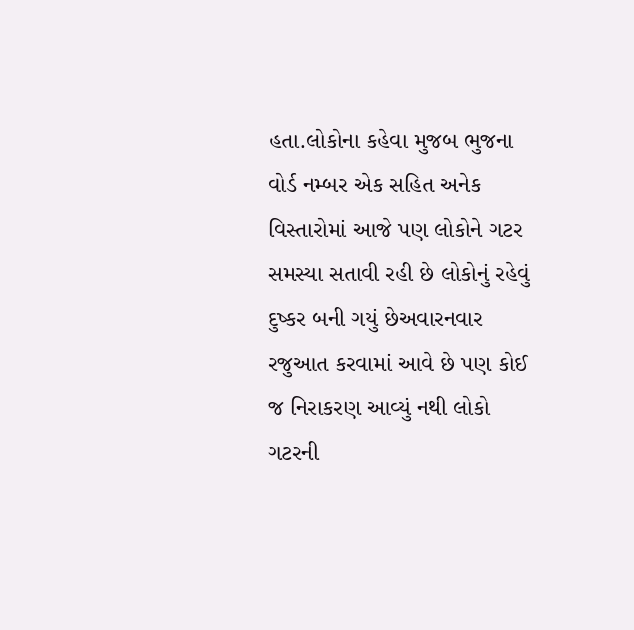હતા.લોકોના કહેવા મુજબ ભુજના વોર્ડ નમ્બર એક સહિત અનેક વિસ્તારોમાં આજે પણ લોકોને ગટર સમસ્યા સતાવી રહી છે લોકોનું રહેવું દુષ્કર બની ગયું છેઅવારનવાર રજુઆત કરવામાં આવે છે પણ કોઈ જ નિરાકરણ આવ્યું નથી લોકો ગટરની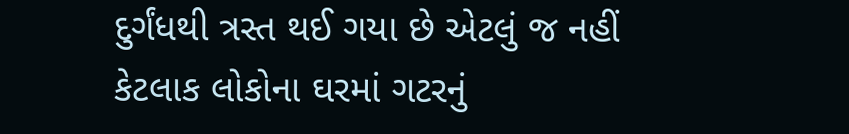દુર્ગંધથી ત્રસ્ત થઈ ગયા છે એટલું જ નહીં કેટલાક લોકોના ઘરમાં ગટરનું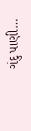ગંદુ પાણી…